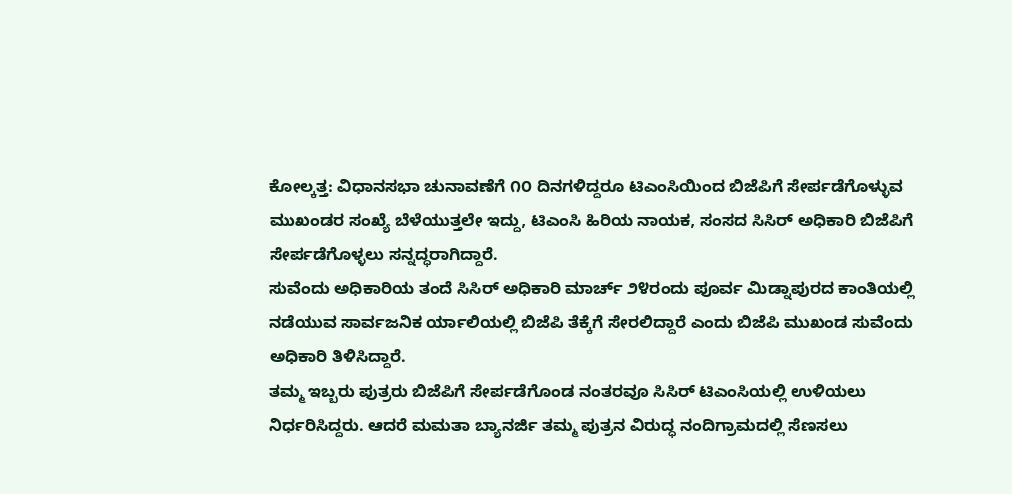ಕೋಲ್ಕತ್ತ: ವಿಧಾನಸಭಾ ಚುನಾವಣೆಗೆ ೧೦ ದಿನಗಳಿದ್ದರೂ ಟಿಎಂಸಿಯಿಂದ ಬಿಜೆಪಿಗೆ ಸೇರ್ಪಡೆಗೊಳ್ಳುವ ಮುಖಂಡರ ಸಂಖ್ಯೆ ಬೆಳೆಯುತ್ತಲೇ ಇದ್ದು, ಟಿಎಂಸಿ ಹಿರಿಯ ನಾಯಕ, ಸಂಸದ ಸಿಸಿರ್ ಅಧಿಕಾರಿ ಬಿಜೆಪಿಗೆ ಸೇರ್ಪಡೆಗೊಳ್ಳಲು ಸನ್ನದ್ಧರಾಗಿದ್ದಾರೆ.
ಸುವೆಂದು ಅಧಿಕಾರಿಯ ತಂದೆ ಸಿಸಿರ್ ಅಧಿಕಾರಿ ಮಾರ್ಚ್ ೨೪ರಂದು ಪೂರ್ವ ಮಿಡ್ನಾಪುರದ ಕಾಂತಿಯಲ್ಲಿ ನಡೆಯುವ ಸಾರ್ವಜನಿಕ ರ್ಯಾಲಿಯಲ್ಲಿ ಬಿಜೆಪಿ ತೆಕ್ಕೆಗೆ ಸೇರಲಿದ್ದಾರೆ ಎಂದು ಬಿಜೆಪಿ ಮುಖಂಡ ಸುವೆಂದು ಅಧಿಕಾರಿ ತಿಳಿಸಿದ್ದಾರೆ.
ತಮ್ಮ ಇಬ್ಬರು ಪುತ್ರರು ಬಿಜೆಪಿಗೆ ಸೇರ್ಪಡೆಗೊಂಡ ನಂತರವೂ ಸಿಸಿರ್ ಟಿಎಂಸಿಯಲ್ಲಿ ಉಳಿಯಲು ನಿರ್ಧರಿಸಿದ್ದರು. ಆದರೆ ಮಮತಾ ಬ್ಯಾನರ್ಜಿ ತಮ್ಮ ಪುತ್ರನ ವಿರುದ್ಧ ನಂದಿಗ್ರಾಮದಲ್ಲಿ ಸೆಣಸಲು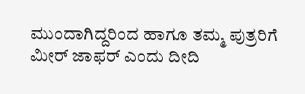ಮುಂದಾಗಿದ್ದರಿಂದ ಹಾಗೂ ತಮ್ಮ ಪುತ್ರರಿಗೆ ಮೀರ್ ಜಾಫರ್ ಎಂದು ದೀದಿ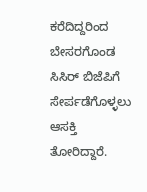ಕರೆದಿದ್ದರಿಂದ ಬೇಸರಗೊಂಡ ಸಿಸಿರ್ ಬಿಜೆಪಿಗೆ ಸೇರ್ಪಡೆಗೊಳ್ಳಲು ಆಸಕ್ತಿ ತೋರಿದ್ದಾರೆ.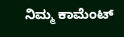ನಿಮ್ಮ ಕಾಮೆಂಟ್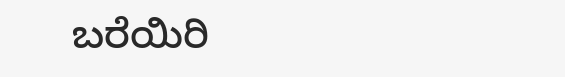ಬರೆಯಿರಿ